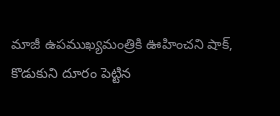మాజీ ఉపముఖ్యమంత్రికి ఊహించని షాక్, కొడుకుని దూరం పెట్టిన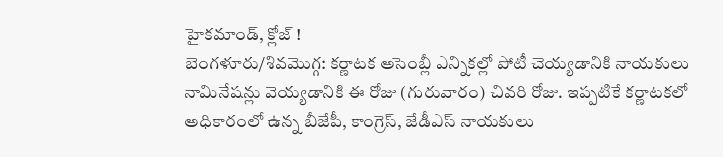హైకమాండ్, క్లోజ్ !
బెంగళూరు/శివమొగ్గ: కర్ణాటక అసెంబ్లీ ఎన్నికల్లో పోటీ చెయ్యడానికి నాయకులు నామినేషన్లు వెయ్యడానికి ఈ రోజు (గురువారం) చివరి రోజు. ఇప్పటికే కర్ణాటకలో అధికారంలో ఉన్న బీజేపీ, కాంగ్రెస్, జేడీఎస్ నాయకులు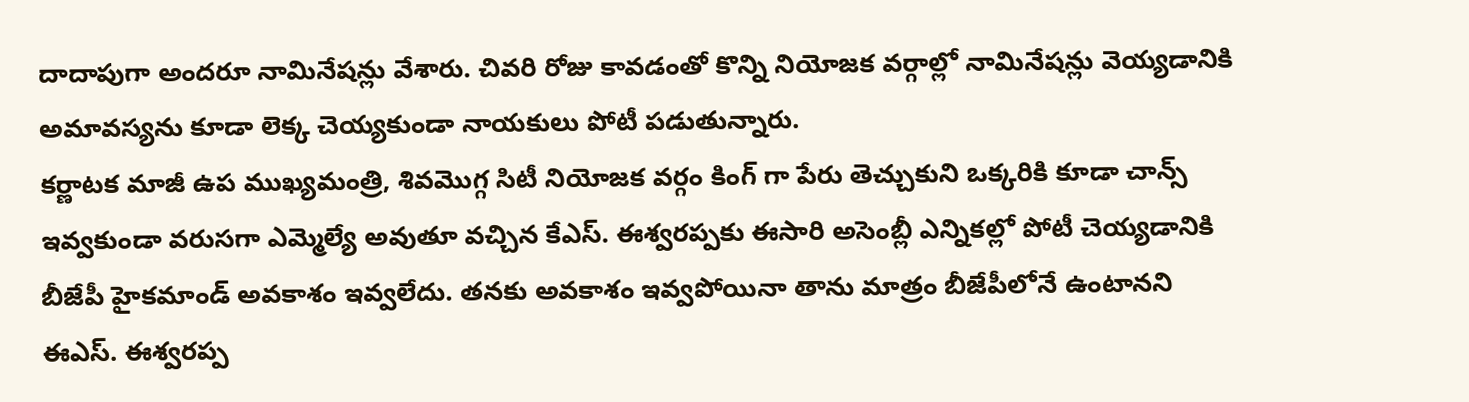దాదాపుగా అందరూ నామినేషన్లు వేశారు. చివరి రోజు కావడంతో కొన్ని నియోజక వర్గాల్లో నామినేషన్లు వెయ్యడానికి అమావస్యను కూడా లెక్క చెయ్యకుండా నాయకులు పోటీ పడుతున్నారు.
కర్ణాటక మాజీ ఉప ముఖ్యమంత్రి, శివమొగ్గ సిటీ నియోజక వర్గం కింగ్ గా పేరు తెచ్చుకుని ఒక్కరికి కూడా చాన్స్ ఇవ్వకుండా వరుసగా ఎమ్మెల్యే అవుతూ వచ్చిన కేఎస్. ఈశ్వరప్పకు ఈసారి అసెంబ్లీ ఎన్నికల్లో పోటీ చెయ్యడానికి బీజేపీ హైకమాండ్ అవకాశం ఇవ్వలేదు. తనకు అవకాశం ఇవ్వపోయినా తాను మాత్రం బీజేపీలోనే ఉంటానని ఈఎస్. ఈశ్వరప్ప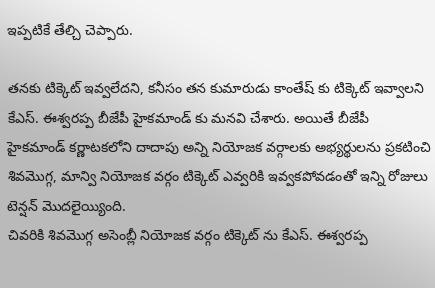ఇప్పటికే తేల్చి చెప్పారు.

తనకు టిక్కెట్ ఇవ్వలేదని, కనీసం తన కుమారుడు కాంతేష్ కు టిక్కెట్ ఇవ్వాలని కేఎస్. ఈశ్వరప్ప బీజేపీ హైకమాండ్ కు మనవి చేశారు. అయితే బీజేపీ హైకమాండ్ కర్ణాటకలోని దాదాపు అన్ని నియోజక వర్గాలకు అభ్యర్థులను ప్రకటించి శివమొగ్గ, మాన్వి నియోజక వర్గం టిక్కెట్ ఎవ్వరికి ఇవ్వకపోవడంతో ఇన్ని రోజులు టెన్షన్ మొదలైయ్యింది.
చివరికి శివమొగ్గ అసెంబ్లీ నియోజక వర్గం టిక్కెట్ ను కేఎస్. ఈశ్వరప్ప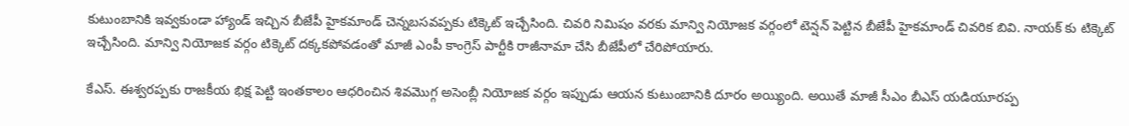కుటుంబానికి ఇవ్వకుండా హ్యాండ్ ఇచ్చిన బీజేపీ హైకమాండ్ చెన్నబసవప్పకు టిక్కెట్ ఇచ్చేసింది. చివరి నిమిషం వరకు మాన్వి నియోజక వర్గంలో టెన్షన్ పెట్టిన బీజేపీ హైకమాండ్ చివరిక బివి. నాయక్ కు టిక్కెట్ ఇచ్చేసింది. మాన్వి నియోజక వర్గం టిక్కెట్ దక్కకపోవడంతో మాజీ ఎంపీ కాంగ్రెస్ పార్టీకి రాజీనామా చేసి బీజేపీలో చేరిపోయారు.

కేఎస్. ఈశ్వరప్పకు రాజకీయ భిక్ష పెట్టి ఇంతకాలం ఆధరించిన శివమొగ్గ అసెంబ్లీ నియోజక వర్గం ఇప్పుడు ఆయన కుటుంబానికి దూరం అయ్యింది. అయితే మాజీ సీఎం బీఎస్ యడియూరప్ప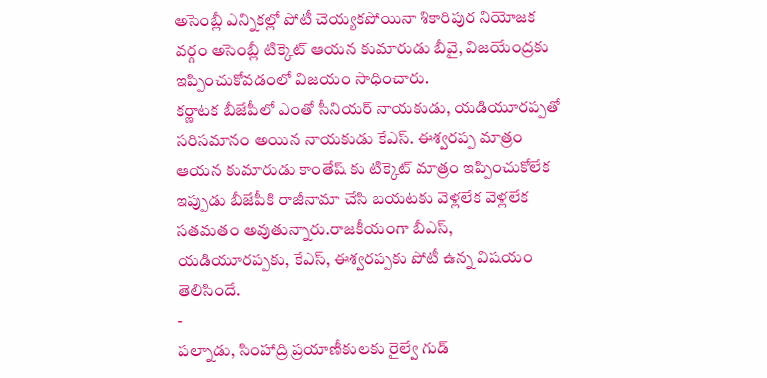అసెంబ్లీ ఎన్నికల్లో పోటీ చెయ్యకపోయినా శికారిపుర నియోజక వర్గం అసెంబ్లీ టిక్కెట్ ఆయన కుమారుడు బీవై, విజయేంద్రకు ఇప్పించుకోవడంలో విజయం సాధించారు.
కర్ణాటక బీజేపీలో ఎంతో సీనియర్ నాయకుడు, యడియూరప్పతో సరిసమానం అయిన నాయకుడు కేఎస్. ఈశ్వరప్ప మాత్రం ఆయన కుమారుడు కాంతేష్ కు టిక్కెట్ మాత్రం ఇప్పించుకోలేక ఇప్పుడు బీజేపీకి రాజీనామా చేసి బయటకు వెళ్లలేక వెళ్లలేక సతమతం అవుతున్నారు.రాజకీయంగా బీఎస్, యడియూరప్పకు, కేఎస్, ఈశ్వరప్పకు పోటీ ఉన్న విషయం తెలిసిందే.
-
పల్నాడు, సింహాద్రి ప్రయాణీకులకు రైల్వే గుడ్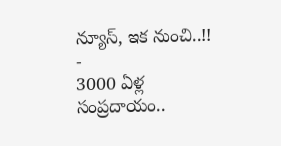న్యూస్, ఇక నుంచి..!! -
3000 ఏళ్ల సంప్రదాయం..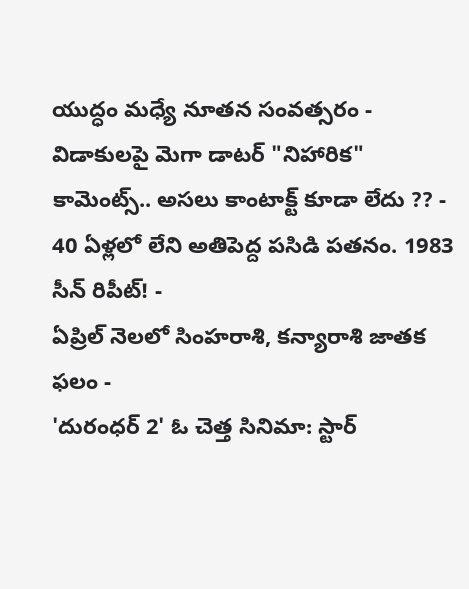యుద్ధం మధ్యే నూతన సంవత్సరం -
విడాకులపై మెగా డాటర్ "నిహారిక" కామెంట్స్.. అసలు కాంటాక్ట్ కూడా లేదు ?? -
40 ఏళ్లలో లేని అతిపెద్ద పసిడి పతనం. 1983 సీన్ రిపీట్! -
ఏప్రిల్ నెలలో సింహరాశి, కన్యారాశి జాతక ఫలం -
'దురంధర్ 2' ఓ చెత్త సినిమా: స్టార్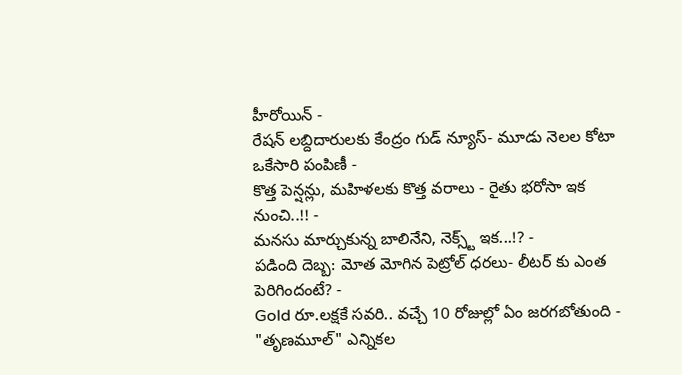హీరోయిన్ -
రేషన్ లబ్దిదారులకు కేంద్రం గుడ్ న్యూస్- మూడు నెలల కోటా ఒకేసారి పంపిణీ -
కొత్త పెన్షన్లు, మహిళలకు కొత్త వరాలు - రైతు భరోసా ఇక నుంచి..!! -
మనసు మార్చుకున్న బాలినేని, నెక్స్ట్ ఇక...!? -
పడింది దెబ్బ: మోత మోగిన పెట్రోల్ ధరలు- లీటర్ కు ఎంత పెరిగిందంటే? -
Gold రూ.లక్షకే సవరి.. వచ్చే 10 రోజుల్లో ఏం జరగబోతుంది -
"తృణమూల్" ఎన్నికల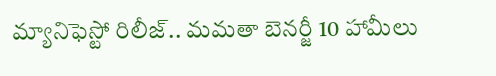మ్యానిఫెస్టో రిలీజ్.. మమతా బెనర్జీ 10 హామీలు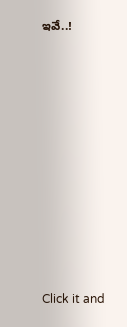ఇవే..!












Click it and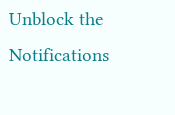Unblock the Notifications